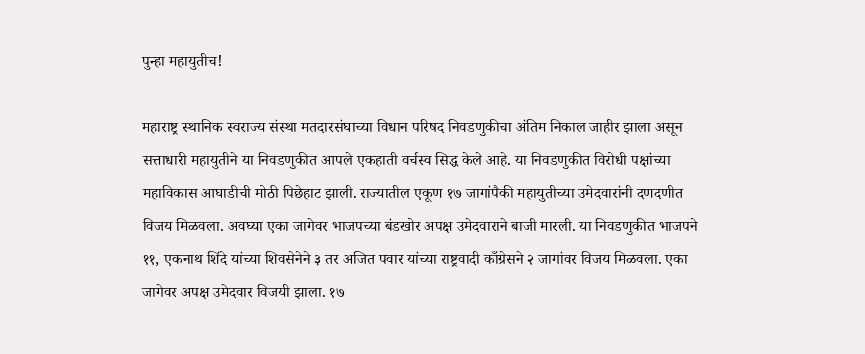पुन्हा महायुतीच!

महाराष्ट्र स्थानिक स्वराज्य संस्था मतदारसंघाच्या विधान परिषद निवडणुकीचा अंतिम निकाल जाहीर झाला असून सत्ताधारी महायुतीने या निवडणुकीत आपले एकहाती वर्चस्व सिद्ध केले आहे. या निवडणुकीत विरोधी पक्षांच्या महाविकास आघाडीची मोठी पिछेहाट झाली. राज्यातील एकूण १७ जागांपैकी महायुतीच्या उमेदवारांनी दणदणीत विजय मिळवला. अवघ्या एका जागेवर भाजपच्या बंडखोर अपक्ष उमेदवाराने बाजी मारली. या निवडणुकीत भाजपने ११, एकनाथ शिंदे यांच्या शिवसेनेने ३ तर अजित पवार यांच्या राष्ट्रवादी काँग्रेसने २ जागांवर विजय मिळवला. एका जागेवर अपक्ष उमेदवार विजयी झाला. १७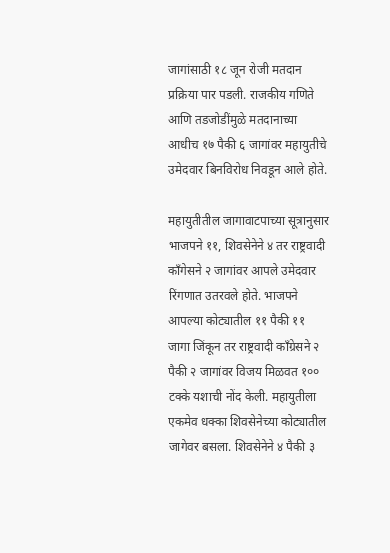जागांसाठी १८ जून रोजी मतदान प्रक्रिया पार पडली. राजकीय गणिते आणि तडजोडींमुळे मतदानाच्या आधीच १७ पैकी ६ जागांवर महायुतीचे उमेदवार बिनविरोध निवडून आले होते.

महायुतीतील जागावाटपाच्या सूत्रानुसार भाजपने ११, शिवसेनेने ४ तर राष्ट्रवादी काँगेसने २ जागांवर आपले उमेदवार रिंगणात उतरवले होते. भाजपने आपल्या कोट्यातील ११ पैकी ११ जागा जिंकून तर राष्ट्रवादी काँग्रेसने २ पैकी २ जागांवर विजय मिळवत १०० टक्के यशाची नोंद केली. महायुतीला एकमेव धक्का शिवसेनेच्या कोट्यातील जागेवर बसला. शिवसेनेने ४ पैकी ३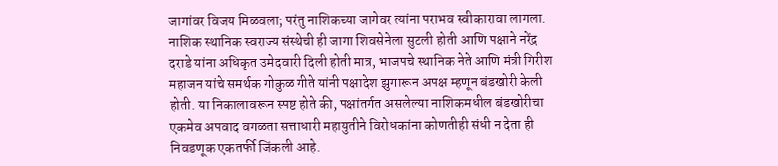जागांवर विजय मिळवला; परंतु नाशिकच्या जागेवर त्यांना पराभव स्वीकारावा लागला. नाशिक स्थानिक स्वराज्य संस्थेची ही जागा शिवसेनेला सुटली होती आणि पक्षाने नरेंद्र दराडे यांना अधिकृत उमेदवारी दिली होती मात्र, भाजपचे स्थानिक नेते आणि मंत्री गिरीश महाजन यांचे समर्थक गोकुळ गीते यांनी पक्षादेश झुगारून अपक्ष म्हणून बंडखोरी केली होती. या निकालावरून स्पष्ट होते की, पक्षांतर्गत असलेल्या नाशिकमधील बंडखोरीचा एकमेव अपवाद वगळता सत्ताधारी महायुतीने विरोधकांना कोणतीही संधी न देता ही निवडणूक एकतर्फी जिंकली आहे.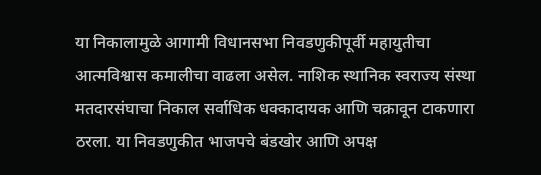या निकालामुळे आगामी विधानसभा निवडणुकीपूर्वी महायुतीचा आत्मविश्वास कमालीचा वाढला असेल. नाशिक स्थानिक स्वराज्य संस्था मतदारसंघाचा निकाल सर्वाधिक धक्कादायक आणि चक्रावून टाकणारा ठरला. या निवडणुकीत भाजपचे बंडखोर आणि अपक्ष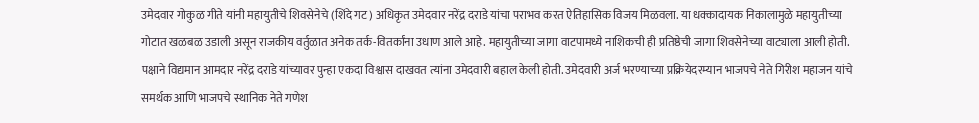उमेदवार गोकुळ गीते यांनी महायुतीचे शिवसेनेचे (शिंदे गट) अधिकृत उमेदवार नरेंद्र दराडे यांचा पराभव करत ऐतिहासिक विजय मिळवला. या धक्कादायक निकालामुळे महायुतीच्या गोटात खळबळ उडाली असून राजकीय वर्तुळात अनेक तर्क-वितर्कांना उधाण आले आहे. महायुतीच्या जागा वाटपामध्ये नाशिकची ही प्रतिष्ठेची जागा शिवसेनेच्या वाट्याला आली होती. पक्षाने विद्यमान आमदार नरेंद्र दराडे यांच्यावर पुन्हा एकदा विश्वास दाखवत त्यांना उमेदवारी बहाल केली होती. उमेदवारी अर्ज भरण्याच्या प्रक्रियेदरम्यान भाजपचे नेते गिरीश महाजन यांचे समर्थक आणि भाजपचे स्थानिक नेते गणेश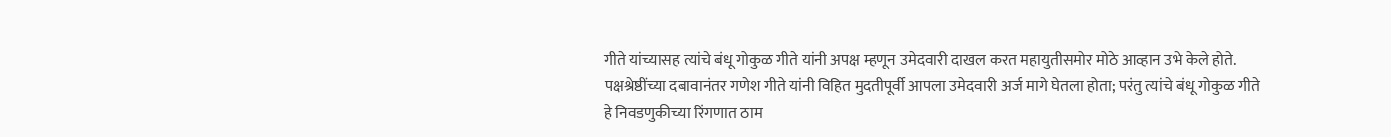गीते यांच्यासह त्यांचे बंधू गोकुळ गीते यांनी अपक्ष म्हणून उमेदवारी दाखल करत महायुतीसमोर मोठे आव्हान उभे केले होते. पक्षश्रेष्ठींच्या दबावानंतर गणेश गीते यांनी विहित मुदतीपूर्वी आपला उमेदवारी अर्ज मागे घेतला होता; परंतु त्यांचे बंधू गोकुळ गीते हे निवडणुकीच्या रिंगणात ठाम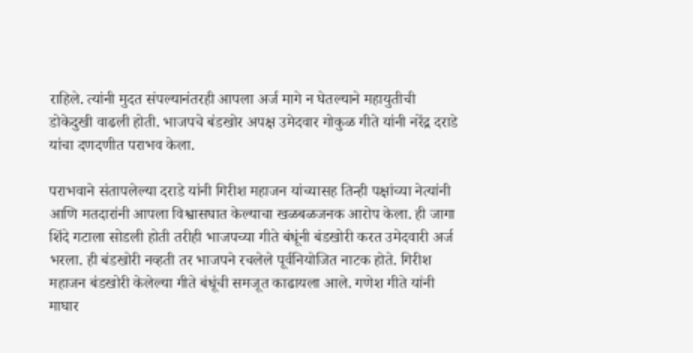राहिले. त्यांनी मुदत संपल्यानंतरही आपला अर्ज मागे न घेतल्याने महायुतीची डोकेदुखी वाढली होती. भाजपचे बंडखोर अपक्ष उमेदवार गोकुळ गीते यांनी नरेंद्र दराडे यांचा दणदणीत पराभव केला.

पराभवाने संतापलेल्या दराडे यांनी गिरीश महाजन यांच्यासह तिन्ही पक्षांच्या नेत्यांनी आणि मतदारांनी आपला विश्वासघात केल्याचा खळबळजनक आरोप केला. ही जागा शिंदे गटाला सोडली होती तरीही भाजपच्या गीते बंधूंनी बंडखोरी करत उमेदवारी अर्ज भरला. ही बंडखोरी नव्हती तर भाजपने रचलेले पूर्वनियोजित नाटक होते. गिरीश महाजन बंडखोरी केलेल्या गीते बंधूंची समजूत काढायला आले. गणेश गीते यांनी माघार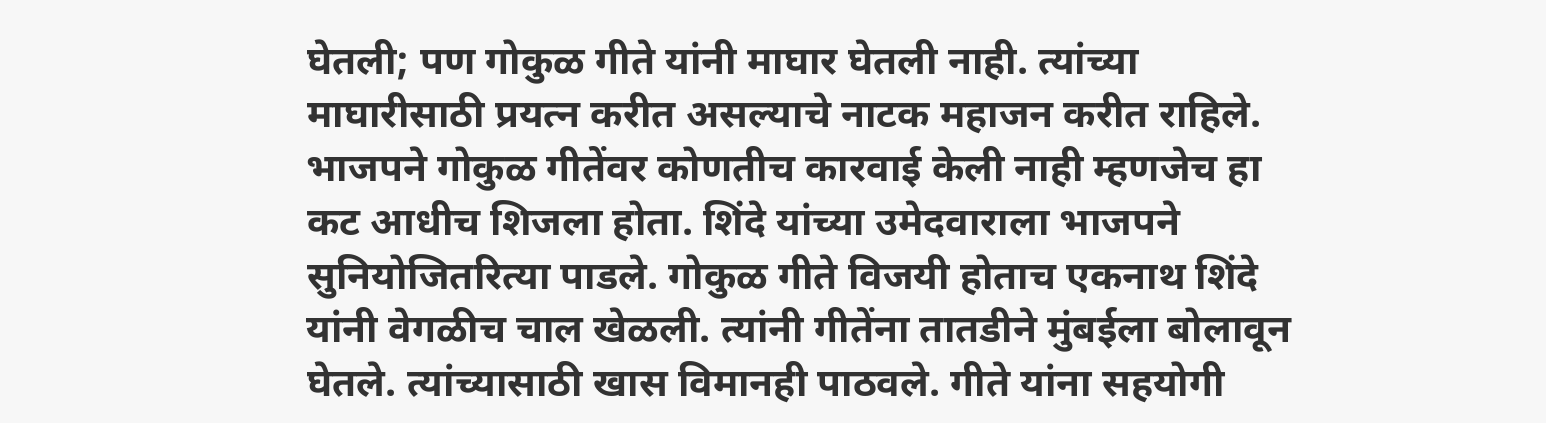घेतली; पण गोकुळ गीते यांनी माघार घेतली नाही. त्यांच्या माघारीसाठी प्रयत्न करीत असल्याचे नाटक महाजन करीत राहिले. भाजपने गोकुळ गीतेंवर कोणतीच कारवाई केली नाही म्हणजेच हा कट आधीच शिजला होता. शिंदे यांच्या उमेदवाराला भाजपने सुनियोजितरित्या पाडले. गोकुळ गीते विजयी होताच एकनाथ शिंदे यांनी वेगळीच चाल खेळली. त्यांनी गीतेंना तातडीने मुंबईला बोलावून घेतले. त्यांच्यासाठी खास विमानही पाठवले. गीते यांना सहयोगी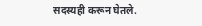सदस्यही करून घेतले.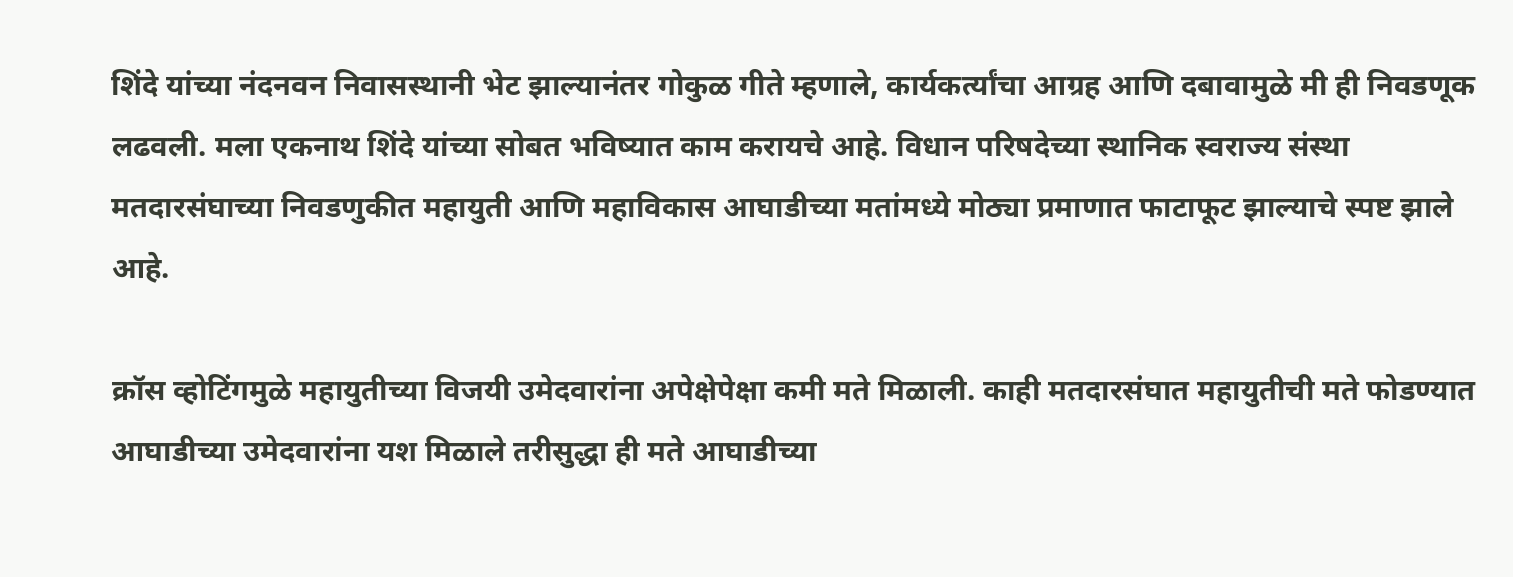शिंदे यांच्या नंदनवन निवासस्थानी भेट झाल्यानंतर गोकुळ गीते म्हणाले, कार्यकर्त्यांचा आग्रह आणि दबावामुळे मी ही निवडणूक लढवली. मला एकनाथ शिंदे यांच्या सोबत भविष्यात काम करायचे आहे. विधान परिषदेच्या स्थानिक स्वराज्य संस्था मतदारसंघाच्या निवडणुकीत महायुती आणि महाविकास आघाडीच्या मतांमध्ये मोठ्या प्रमाणात फाटाफूट झाल्याचे स्पष्ट झाले आहे.

क्रॉस व्होटिंगमुळे महायुतीच्या विजयी उमेदवारांना अपेक्षेपेक्षा कमी मते मिळाली. काही मतदारसंघात महायुतीची मते फोडण्यात आघाडीच्या उमेदवारांना यश मिळाले तरीसुद्धा ही मते आघाडीच्या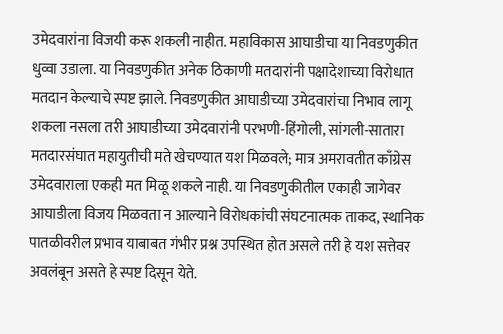उमेदवारांना विजयी करू शकली नाहीत. महाविकास आघाडीचा या निवडणुकीत धुव्वा उडाला. या निवडणुकीत अनेक ठिकाणी मतदारांनी पक्षादेशाच्या विरोधात मतदान केल्याचे स्पष्ट झाले. निवडणुकीत आघाडीच्या उमेदवारांचा निभाव लागू शकला नसला तरी आघाडीच्या उमेदवारांनी परभणी-हिंगोली, सांगली-सातारा मतदारसंघात महायुतीची मते खेचण्यात यश मिळवले; मात्र अमरावतीत काँग्रेस उमेदवाराला एकही मत मिळू शकले नाही. या निवडणुकीतील एकाही जागेवर आघाडीला विजय मिळवता न आल्याने विरोधकांची संघटनात्मक ताकद, स्थानिक पातळीवरील प्रभाव याबाबत गंभीर प्रश्न उपस्थित होत असले तरी हे यश सत्तेवर अवलंबून असते हे स्पष्ट दिसून येते.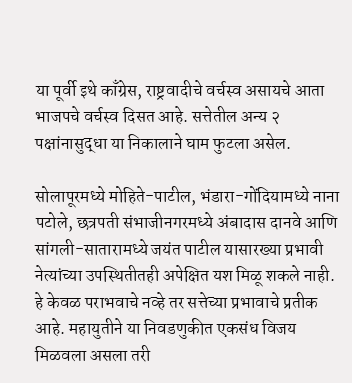या पूर्वी इथे काँग्रेस, राष्ट्रवादीचे वर्चस्व असायचे आता भाजपचे वर्चस्व दिसत आहे. सत्तेतील अन्य २ पक्षांनासुद्धा या निकालाने घाम फुटला असेल.

सोलापूरमध्ये मोहिते-पाटील, भंडारा-गोंदियामध्ये नाना पटोले, छत्रपती संभाजीनगरमध्ये अंबादास दानवे आणि सांगली-सातारामध्ये जयंत पाटील यासारख्या प्रभावी नेत्यांच्या उपस्थितीतही अपेक्षित यश मिळू शकले नाही. हे केवळ पराभवाचे नव्हे तर सत्तेच्या प्रभावाचे प्रतीक आहे. महायुतीने या निवडणुकीत एकसंध विजय मिळवला असला तरी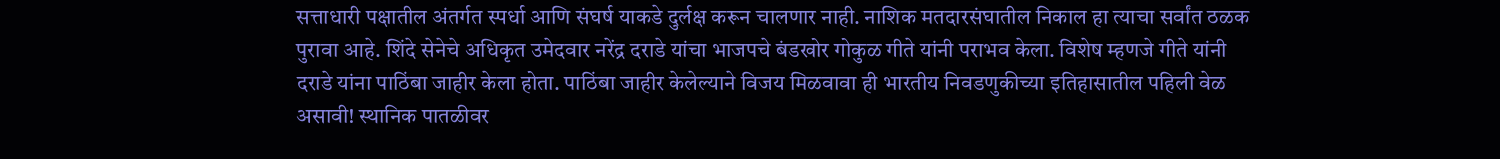सत्ताधारी पक्षातील अंतर्गत स्पर्धा आणि संघर्ष याकडे दुर्लक्ष करून चालणार नाही. नाशिक मतदारसंघातील निकाल हा त्याचा सर्वांत ठळक पुरावा आहे. शिंदे सेनेचे अधिकृत उमेदवार नरेंद्र दराडे यांचा भाजपचे बंडखोर गोकुळ गीते यांनी पराभव केला. विशेष म्हणजे गीते यांनी दराडे यांना पाठिंबा जाहीर केला होता. पाठिंबा जाहीर केलेल्याने विजय मिळवावा ही भारतीय निवडणुकीच्या इतिहासातील पहिली वेळ असावी! स्थानिक पातळीवर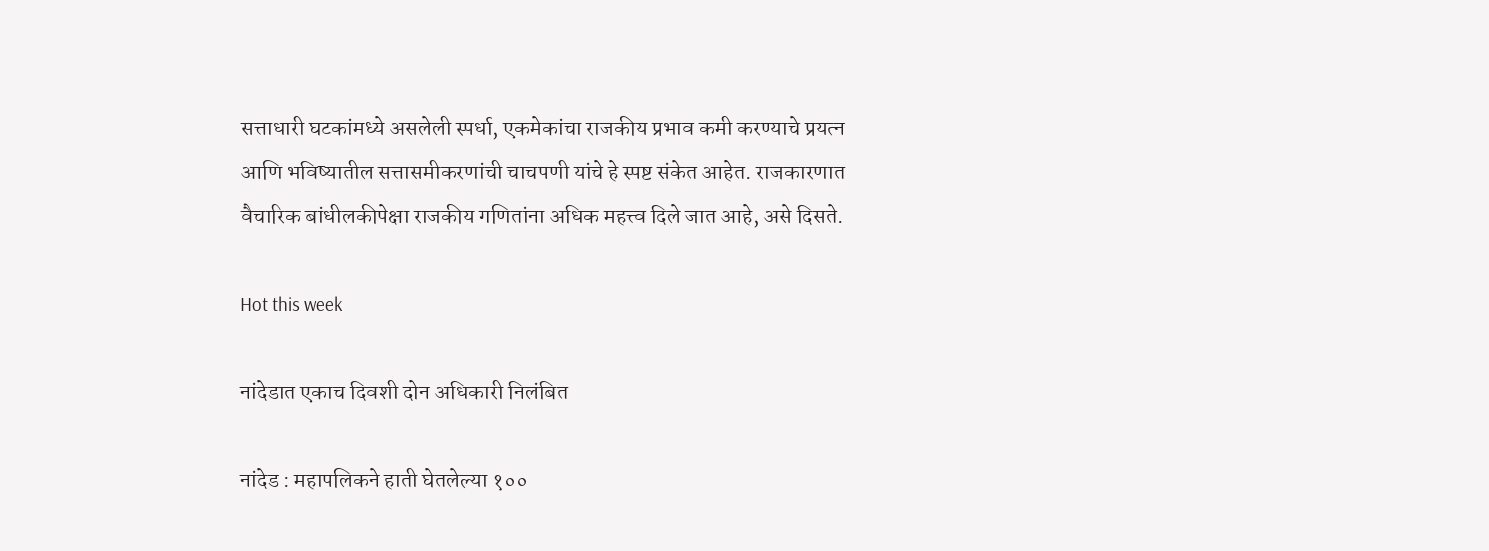सत्ताधारी घटकांमध्ये असलेली स्पर्धा, एकमेकांचा राजकीय प्रभाव कमी करण्याचे प्रयत्न आणि भविष्यातील सत्तासमीकरणांची चाचपणी यांचे हे स्पष्ट संकेत आहेत. राजकारणात वैचारिक बांधीलकीपेक्षा राजकीय गणितांना अधिक महत्त्व दिले जात आहे, असे दिसते.

Hot this week

नांदेडात एकाच दिवशी दोन अधिकारी निलंबित

नांदेड : महापलिकने हाती घेतलेल्या १००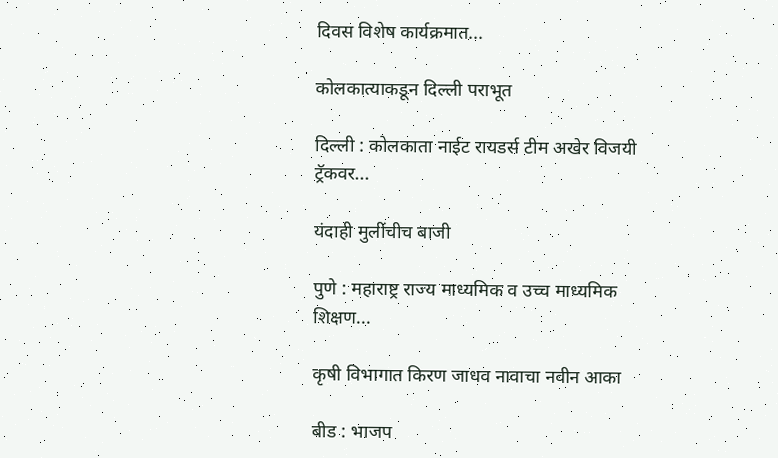दिवस विशेष कार्यक्रमात...

कोलकात्याकडून दिल्ली पराभूत

दिल्ली : कोलकाता नाईट रायडर्स टीम अखेर विजयी ट्रॅकवर...

यंदाही मुलींचीच बाजी

पुणे : महाराष्ट्र राज्य माध्यमिक व उच्च माध्यमिक शिक्षण...

कृषी विभागात किरण जाधव नावाचा नवीन आका

बीड : भाजप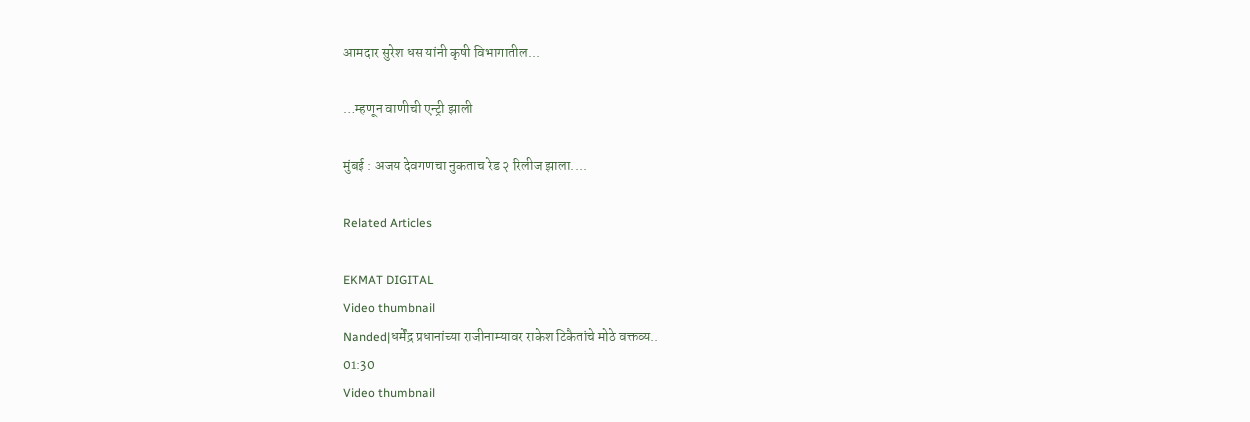आमदार सुरेश धस यांनी कृषी विभागातील...

…म्हणून वाणीची एन्ट्री झाली

मुंबई : अजय देवगणचा नुकताच रेड २ रिलीज झाला....

Related Articles

EKMAT DIGITAL
Video thumbnail
Nanded|धर्मेंद्र प्रधानांच्या राजीनाम्यावर राकेश टिकैतांचे मोठे वक्तव्य..
01:30
Video thumbnail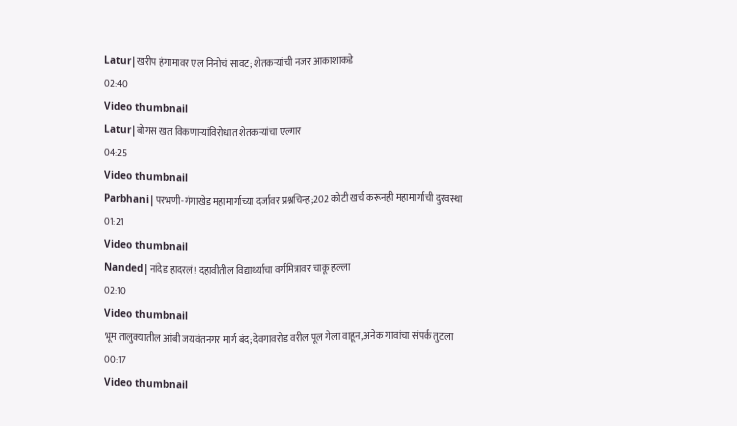Latur|खरीप हंगामावर एल निनोचं सावट; शेतकऱ्यांची नजर आकाशाकडे
02:40
Video thumbnail
Latur|बोगस खत विकणाऱ्यांविरोधात शेतकऱ्यांचा एल्गार
04:25
Video thumbnail
Parbhani|परभणी-गंगाखेड महामार्गाच्या दर्जावर प्रश्नचिन्ह;202 कोटी खर्च करूनही महामार्गाची दुरवस्था
01:21
Video thumbnail
Nanded|नांदेड हादरलं! दहावीतील विद्यार्थ्याचा वर्गमित्रावर चाकू हल्ला
02:10
Video thumbnail
भूम तालुक्यातील आंबी जयवंतनगर मार्ग बंद;देवगावरोड वरील पूल गेला वाहून,अनेक गावांचा संपर्क तुटला
00:17
Video thumbnail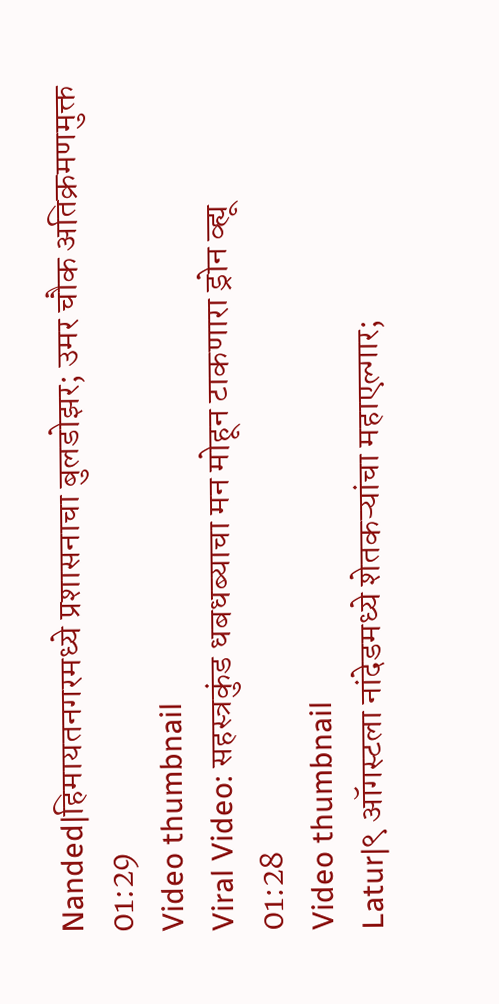Nanded|हिमायतनगरमध्ये प्रशासनाचा बुलडोझर; उमर चौक अतिक्रमणमुक्त
01:29
Video thumbnail
Viral Video: सहस्त्रकुंड धबधब्याचा मन मोहून टाकणारा ड्रोन व्ह्यू
01:28
Video thumbnail
Latur|९ ऑगस्टला नांदेडमध्ये शेतकऱ्यांचा महाएल्गार;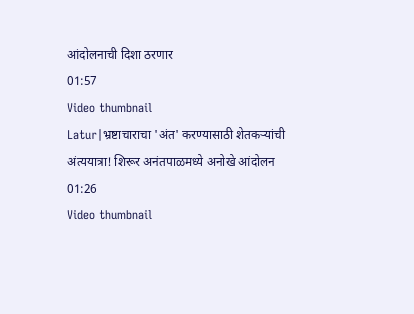आंदोलनाची दिशा ठरणार
01:57
Video thumbnail
Latur|भ्रष्टाचाराचा 'अंत' करण्यासाठी शेतकऱ्यांची अंत्ययात्रा! शिरूर अनंतपाळमध्ये अनोखे आंदोलन
01:26
Video thumbnail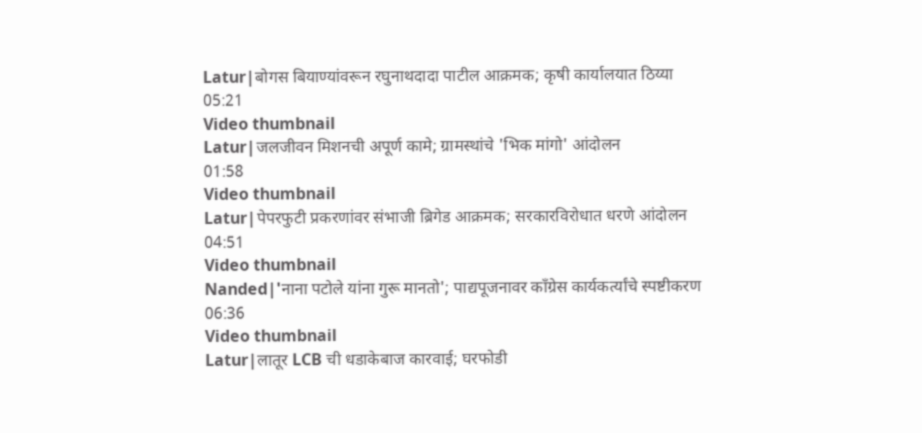Latur|बोगस बियाण्यांवरून रघुनाथदादा पाटील आक्रमक; कृषी कार्यालयात ठिय्या
05:21
Video thumbnail
Latur|जलजीवन मिशनची अपूर्ण कामे; ग्रामस्थांचे 'भिक मांगो' आंदोलन
01:58
Video thumbnail
Latur|पेपरफुटी प्रकरणांवर संभाजी ब्रिगेड आक्रमक; सरकारविरोधात धरणे आंदोलन
04:51
Video thumbnail
Nanded|'नाना पटोले यांना गुरू मानतो'; पाद्यपूजनावर काँग्रेस कार्यकर्त्यांचे स्पष्टीकरण
06:36
Video thumbnail
Latur|लातूर LCB ची धडाकेबाज कारवाई; घरफोडी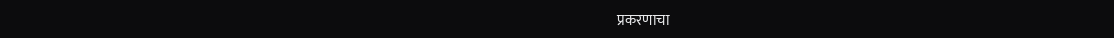प्रकरणाचा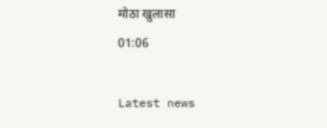मोठा खुलासा
01:06

Latest news